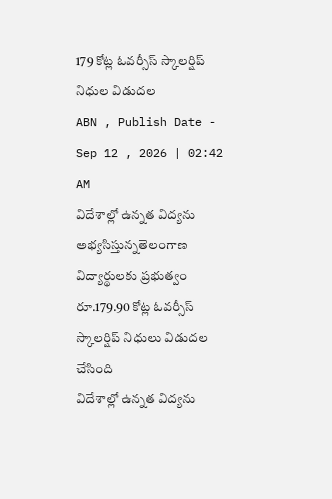179 కోట్ల ఓవర్సీస్ స్కాలర్షిప్ నిధుల విడుదల
ABN , Publish Date - Sep 12 , 2026 | 02:42 AM
విదేశాల్లో ఉన్నత విద్యను అభ్యసిస్తున్నతెలంగాణ విద్యార్థులకు ప్రభుత్వం రూ.179.90 కోట్ల ఓవర్సీస్ స్కాలర్షిప్ నిధులు విడుదల చేసింది
విదేశాల్లో ఉన్నత విద్యను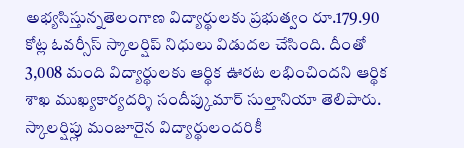అభ్యసిస్తున్నతెలంగాణ విద్యార్థులకు ప్రభుత్వం రూ.179.90 కోట్ల ఓవర్సీస్ స్కాలర్షిప్ నిధులు విడుదల చేసింది. దీంతో 3,008 మంది విద్యార్థులకు ఆర్థిక ఊరట లభించిందని ఆర్థిక శాఖ ముఖ్యకార్యదర్శి సందీప్కుమార్ సుల్తానియా తెలిపారు. స్కాలర్షిప్లు మంజూరైన విద్యార్థులందరికీ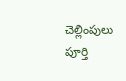చెల్లింపులు పూర్తి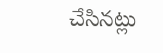చేసినట్లు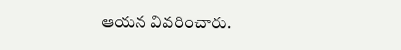ఆయన వివరించారు.